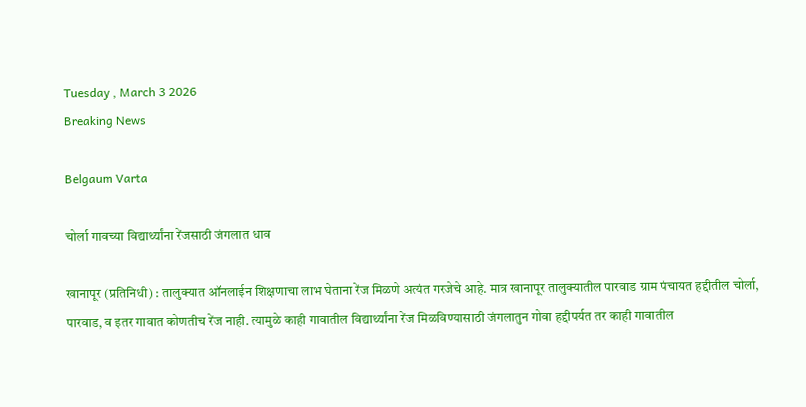Tuesday , March 3 2026
Breaking News

Belgaum Varta

चोर्ला गावच्या विद्यार्थ्यांना रेंजसाठी जंगलात धाव

खानापूर (प्रतिनिधी) : तालुक्यात ऑनलाईन शिक्षणाचा लाभ घेताना रेंज मिळणे अत्यंत गरजेचे आहे. मात्र खानापूर तालुक्यातील पारवाड ग्राम पंचायत हद्दीतील चोर्ला, पारवाड, व इतर गावात कोणतीच रेंज नाही. त्यामुळे काही गावातील विद्यार्थ्यांना रेंज मिळविण्यासाठी जंगलातुन गोवा हद्दीपर्यत तर काही गावातील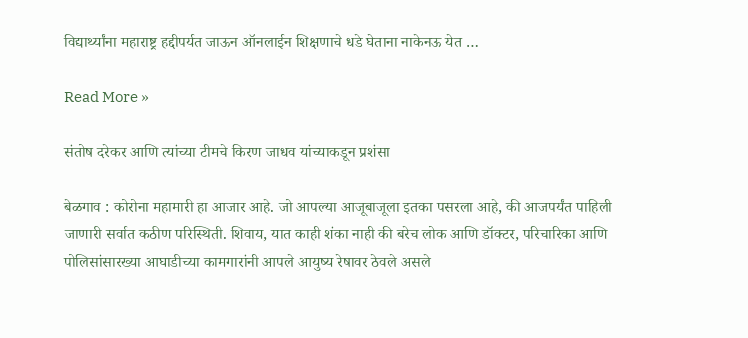विद्यार्थ्यांना महाराष्ट्र हद्दीपर्यत जाऊन ऑनलाईन शिक्षणाचे धडे घेताना नाकेनऊ येत …

Read More »

संतोष दरेकर आणि त्यांच्या टीमचे किरण जाधव यांच्याकडून प्रशंसा

बेळगाव : कोरोना महामारी हा आजार आहे. जो आपल्या आजूबाजूला इतका पसरला आहे, की आजपर्यंत पाहिली जाणारी सर्वात कठीण परिस्थिती. शिवाय, यात काही शंका नाही की बरेच लोक आणि डॉक्टर, परिचारिका आणि पोलिसांसारख्या आघाडीच्या कामगारांनी आपले आयुष्य रेषावर ठेवले असले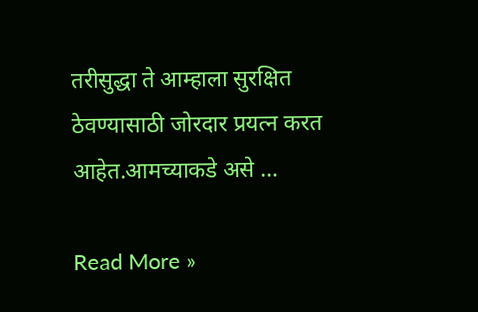तरीसुद्धा ते आम्हाला सुरक्षित ठेवण्यासाठी जोरदार प्रयत्न करत आहेत.आमच्याकडे असे …

Read More »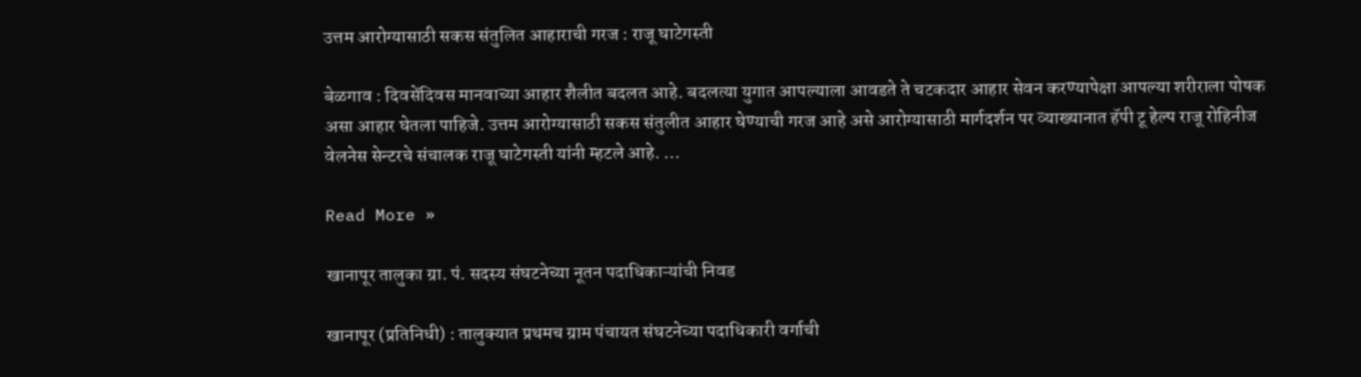उत्तम आरोग्यासाठी सकस संतुलित आहाराची गरज : राजू घाटेगस्ती

बेळगाव : दिवसेंदिवस मानवाच्या आहार शैलीत बदलत आहे. बदलत्या युगात आपल्याला आवडते ते चटकदार आहार सेवन करण्यापेक्षा आपल्या शरीराला पोषक असा आहार घेतला पाहिजे. उत्तम आरोग्यासाठी सकस संतुलीत आहार घेण्याची गरज आहे असे आरोग्यासाठी मार्गदर्शन पर व्याख्यानात हॅपी टू हेल्प राजू रोहिनीज वेलनेस सेन्टरचे संचालक राजू घाटेगस्ती यांनी म्हटले आहे. …

Read More »

खानापूर तालुका ग्रा. पं. सदस्य संघटनेच्या नूतन पदाधिकाऱ्यांची निवड

खानापूर (प्रतिनिधी) : तालुक्यात प्रथमच ग्राम पंचायत संघटनेच्या पदाधिकारी वर्गाची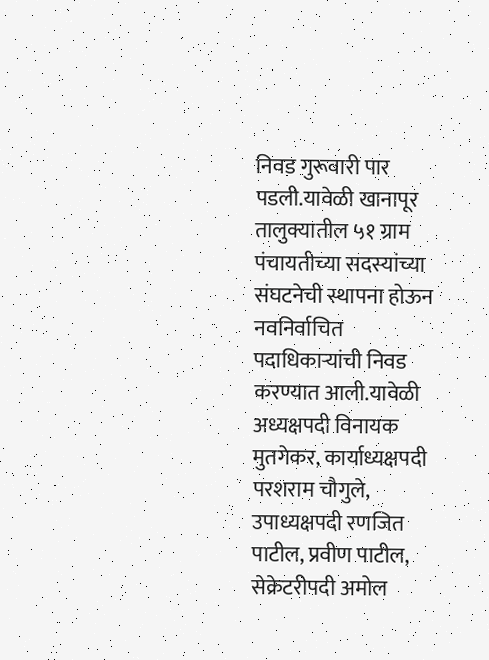निवड गुरूवारी पार पडली.यावेळी खानापूर तालुक्यातील ५१ ग्राम पंचायतीच्या सदस्यांच्या संघटनेची स्थापना होऊन नवनिर्वाचित पदाधिकाऱ्यांची निवड करण्यात आली.यावेळी अध्यक्षपदी विनायक मुतगेकर, कार्याध्यक्षपदी परशराम चौगुले, उपाध्यक्षपदी रणजित पाटील, प्रवीण पाटील, सेक्रेटरीपदी अमोल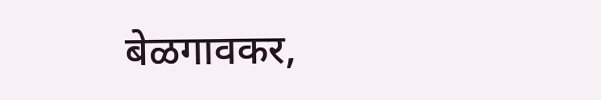बेळगावकर,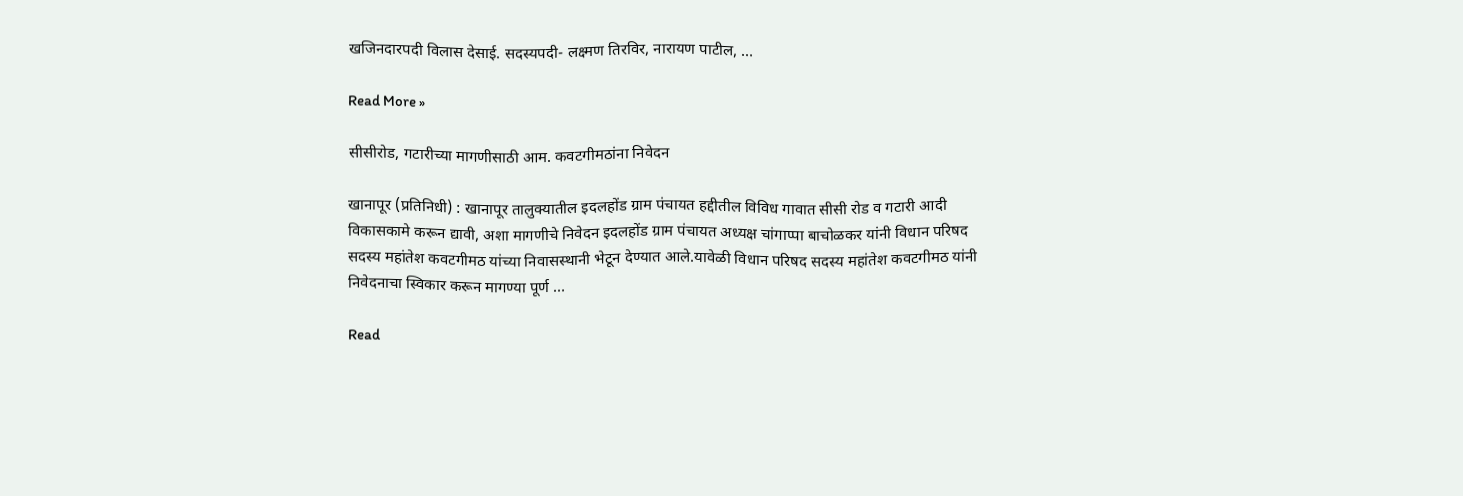खजिनदारपदी विलास देसाई. सदस्यपदी- लक्ष्मण तिरविर, नारायण पाटील, …

Read More »

सीसीरोड, गटारीच्या मागणीसाठी आम. कवटगीमठांना निवेदन

खानापूर (प्रतिनिधी) : खानापूर तालुक्यातील इदलहोंड ग्राम पंचायत हद्दीतील विविध गावात सीसी रोड व गटारी आदी विकासकामे करून द्यावी, अशा मागणीचे निवेदन इदलहोंड ग्राम पंचायत अध्यक्ष चांगाप्पा बाचोळकर यांनी विधान परिषद सदस्य महांतेश कवटगीमठ यांच्या निवासस्थानी भेटून देण्यात आले.यावेळी विधान परिषद सदस्य महांतेश कवटगीमठ यांनी निवेदनाचा स्विकार करून मागण्या पूर्ण …

Read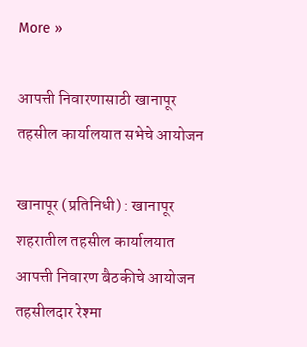More »

आपत्ती निवारणासाठी खानापूर तहसील कार्यालयात सभेचे आयोजन

खानापूर (प्रतिनिधी) : खानापूर शहरातील तहसील कार्यालयात आपत्ती निवारण बैठकीचे आयोजन तहसीलदार रेश्मा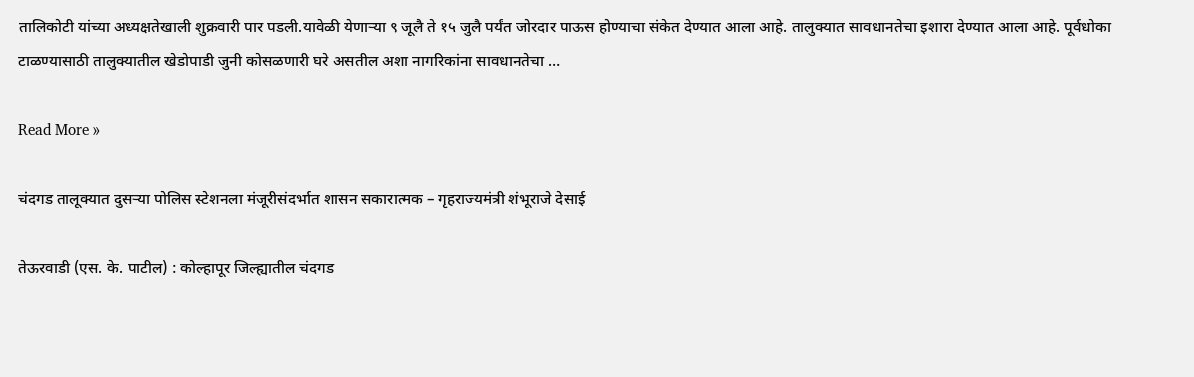तालिकोटी यांच्या अध्यक्षतेखाली शुक्रवारी पार पडली.यावेळी येणाऱ्या ९ जूलै ते १५ जुलै पर्यंत जोरदार पाऊस होण्याचा संकेत देण्यात आला आहे. तालुक्यात सावधानतेचा इशारा देण्यात आला आहे. पूर्वधोका टाळण्यासाठी तालुक्यातील खेडोपाडी जुनी कोसळणारी घरे असतील अशा नागरिकांना सावधानतेचा …

Read More »

चंदगड तालूक्यात दुसऱ्या पोलिस स्टेशनला मंजूरीसंदर्भात शासन सकारात्मक – गृहराज्यमंत्री शंभूराजे देसाई

तेऊरवाडी (एस. के. पाटील) : कोल्हापूर जिल्ह्यातील चंदगड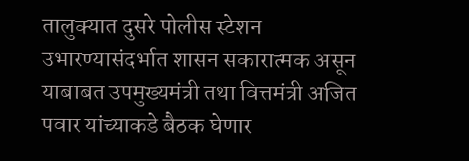तालुक्यात दुसरे पोलीस स्टेशन उभारण्यासंदर्भात शासन सकारात्मक असून याबाबत उपमुख्यमंत्री तथा वित्तमंत्री अजित पवार यांच्याकडे बैठक घेणार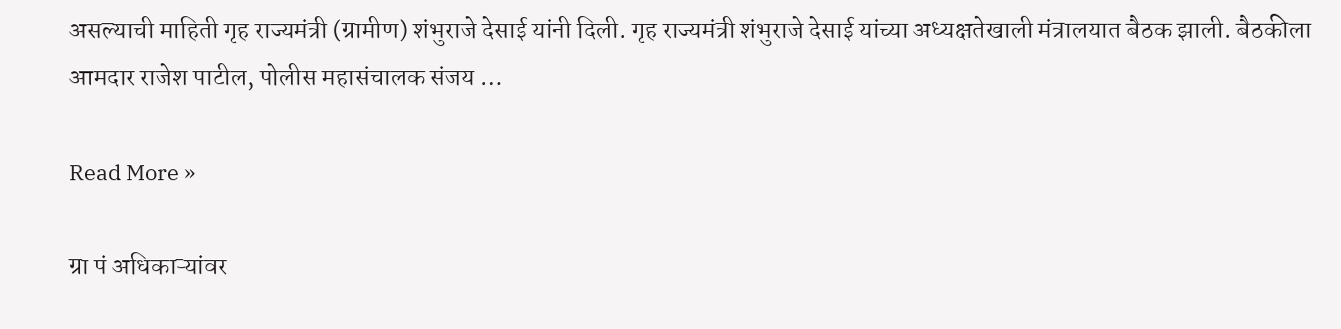असल्याची माहिती गृह राज्यमंत्री (ग्रामीण) शंभुराजे देसाई यांनी दिली. गृह राज्यमंत्री शंभुराजे देसाई यांच्या अध्यक्षतेखाली मंत्रालयात बैठक झाली. बैठकीला आमदार राजेश पाटील, पोलीस महासंचालक संजय …

Read More »

ग्रा पं अधिकाऱ्यांवर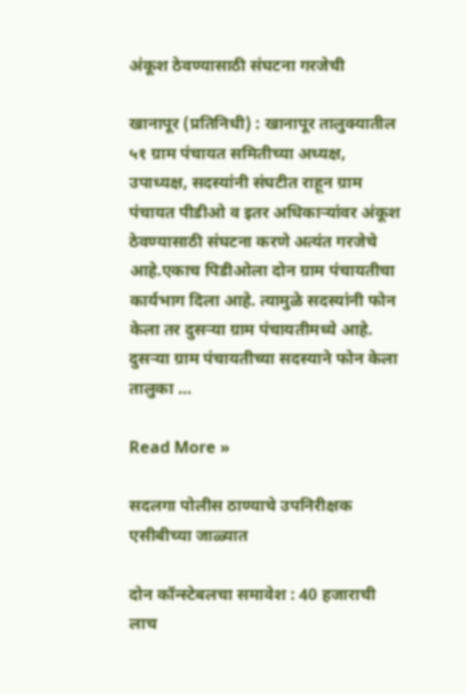अंकूश ठेवण्यासाठी संघटना गरजेची

खानापूर (प्रतिनिधी) : खानापूर तालुक्यातील ५१ ग्राम पंचायत समितीच्या अध्यक्ष, उपाध्यक्ष, सदस्यांनी संघटीत राहून ग्राम पंचायत पीडीओ व इतर अधिकाऱ्यांवर अंकूश ठेवण्यासाठी संघटना करणे अत्यंत गरजेचे आहे.एकाच पिडीओला दोन ग्राम पंचायतीचा कार्यभाग दिला आहे. त्यामुळे सदस्यांनी फोन केला तर दुसऱ्या ग्राम पंचायतीमध्ये आहे. दुसऱ्या ग्राम पंचायतीच्या सदस्याने फोन केला तालुका …

Read More »

सदलगा पोलीस ठाण्याचे उपनिरीक्षक एसीबीच्या जाळ्यात

दोन कॉन्स्टेबलचा समावेश : 40 हजाराची लाच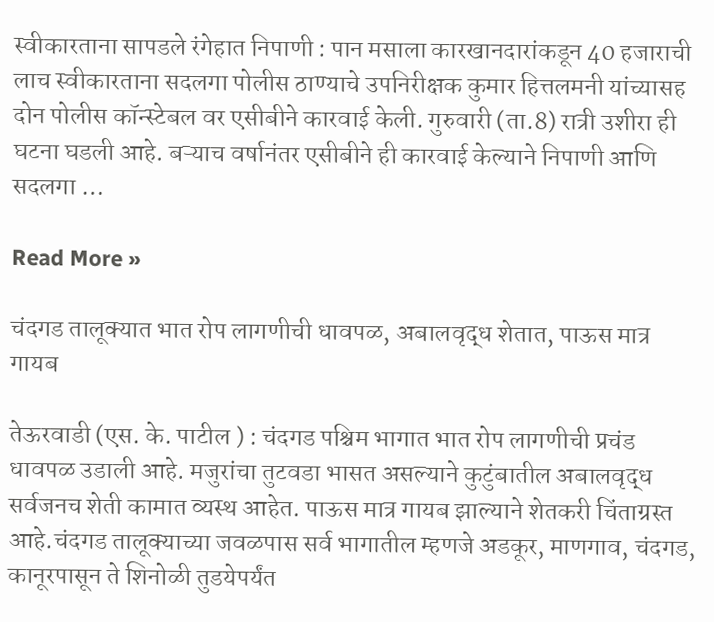स्वीकारताना सापडले रंगेहात निपाणी : पान मसाला कारखानदारांकडून 40 हजाराची लाच स्वीकारताना सदलगा पोलीस ठाण्याचे उपनिरीक्षक कुमार हित्तलमनी यांच्यासह दोन पोलीस कॉन्स्टेबल वर एसीबीने कारवाई केली. गुरुवारी (ता.8) रात्री उशीरा ही घटना घडली आहे. बऱ्याच वर्षानंतर एसीबीने ही कारवाई केल्याने निपाणी आणि सदलगा …

Read More »

चंदगड तालूक्यात भात रोप लागणीची धावपळ, अबालवृद्ध शेतात, पाऊस मात्र गायब

तेऊरवाडी (एस. के. पाटील ) : चंदगड पश्चिम भागात भात रोप लागणीची प्रचंड धावपळ उडाली आहे. मजुरांचा तुटवडा भासत असल्याने कुटुंबातील अबालवृद्ध सर्वजनच शेती कामात व्यस्थ आहेत. पाऊस मात्र गायब झाल्याने शेतकरी चिंताग्रस्त आहे.चंदगड तालूक्याच्या जवळपास सर्व भागातील म्हणजे अडकूर, माणगाव, चंदगड, कानूरपासून ते शिनोळी तुडयेपर्यंत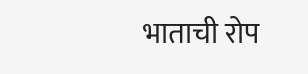भाताची रोप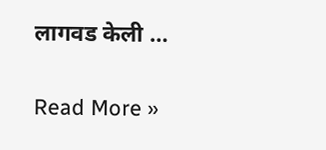लागवड केली …

Read More »